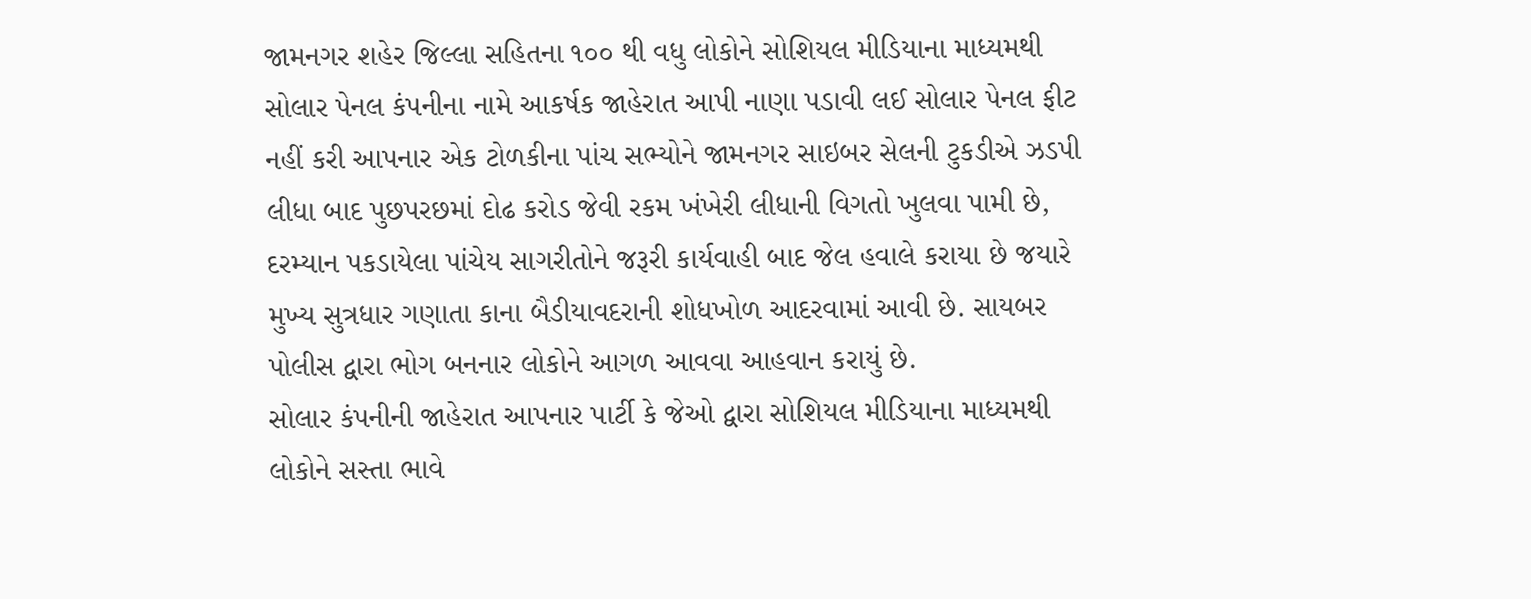જામનગર શહેર જિલ્લા સહિતના ૧૦૦ થી વધુ લોકોને સોશિયલ મીડિયાના માધ્યમથી સોલાર પેનલ કંપનીના નામે આકર્ષક જાહેરાત આપી નાણા પડાવી લઈ સોલાર પેનલ ફીટ નહીં કરી આપનાર એક ટોળકીના પાંચ સભ્યોને જામનગર સાઇબર સેલની ટુકડીએ ઝડપી લીધા બાદ પુછપરછમાં દોઢ કરોડ જેવી રકમ ખંખેરી લીધાની વિગતો ખુલવા પામી છે, દરમ્યાન પકડાયેલા પાંચેય સાગરીતોને જરૂરી કાર્યવાહી બાદ જેલ હવાલે કરાયા છે જયારે મુખ્ય સુત્રધાર ગણાતા કાના બૈડીયાવદરાની શોધખોળ આદરવામાં આવી છે. સાયબર પોલીસ દ્વારા ભોગ બનનાર લોકોને આગળ આવવા આહવાન કરાયું છે.
સોલાર કંપનીની જાહેરાત આપનાર પાર્ટી કે જેઓ દ્વારા સોશિયલ મીડિયાના માધ્યમથી લોકોને સસ્તા ભાવે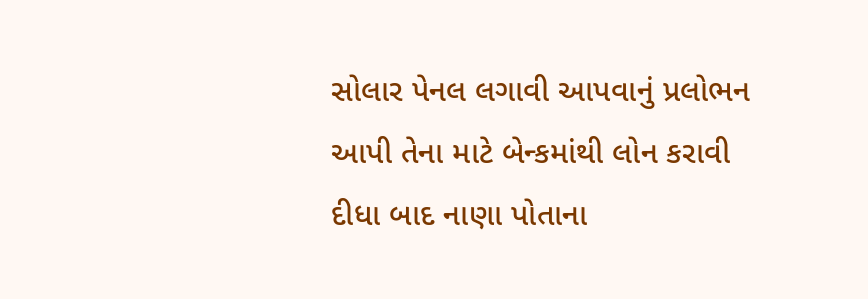સોલાર પેનલ લગાવી આપવાનું પ્રલોભન આપી તેના માટે બેન્કમાંથી લોન કરાવી દીધા બાદ નાણા પોતાના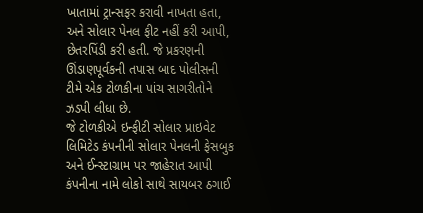ખાતામાં ટ્રાન્સફર કરાવી નાખતા હતા, અને સોલાર પેનલ ફીટ નહીં કરી આપી, છેતરપિંડી કરી હતી. જે પ્રકરણની ઊંડાણપૂર્વકની તપાસ બાદ પોલીસની ટીમે એક ટોળકીના પાંચ સાગરીતોને ઝડપી લીધા છે.
જે ટોળકીએ ઇન્ફીટી સોલાર પ્રાઇવેટ લિમિટેડ કંપનીની સોલાર પેનલની ફેસબુક અને ઈન્સ્ટાગ્રામ પર જાહેરાત આપી કંપનીના નામે લોકો સાથે સાયબર ઠગાઈ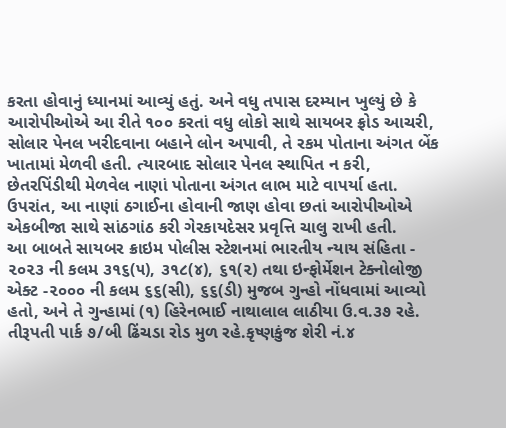કરતા હોવાનું ધ્યાનમાં આવ્યું હતું. અને વધુ તપાસ દરમ્યાન ખુલ્યું છે કે આરોપીઓએ આ રીતે ૧૦૦ કરતાં વધુ લોકો સાથે સાયબર ફ્રોડ આચરી, સોલાર પેનલ ખરીદવાના બહાને લોન અપાવી, તે રકમ પોતાના અંગત બેંક ખાતામાં મેળવી હતી. ત્યારબાદ સોલાર પેનલ સ્થાપિત ન કરી, છેતરપિંડીથી મેળવેલ નાણાં પોતાના અંગત લાભ માટે વાપર્યા હતા. ઉપરાંત, આ નાણાં ઠગાઈના હોવાની જાણ હોવા છતાં આરોપીઓએ એકબીજા સાથે સાંઠગાંઠ કરી ગેરકાયદેસર પ્રવૃત્તિ ચાલુ રાખી હતી.
આ બાબતે સાયબર ક્રાઇમ પોલીસ સ્ટેશનમાં ભારતીય ન્યાય સંહિતા - ૨૦૨૩ ની કલમ ૩૧૬(૫), ૩૧૮(૪), ૬૧(૨) તથા ઇન્ફોર્મેશન ટેક્નોલોજી એક્ટ -૨૦૦૦ ની કલમ ૬૬(સી), ૬૬(ડી) મુજબ ગુન્હો નોંધવામાં આવ્યો હતો, અને તે ગુન્હામાં (૧) હિરેનભાઈ નાથાલાલ લાઠીયા ઉ.વ.૩૭ રહે. તીરૂપતી પાર્ક ૭/બી ઢિંચડા રોડ મુળ રહે.કૃષ્ણકુંજ શેરી નં.૪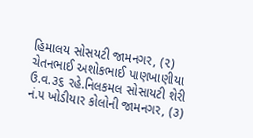હિમાલય સોસયટી જામનગર, (૨) ચેતનભાઈ અશોકભાઈ પાણખાણીયા ઉ.વ.૩૬ રહે.નિલકમલ સોસાયટી શેરી નં.૫ ખોડીયાર કોલોની જામનગર, (૩)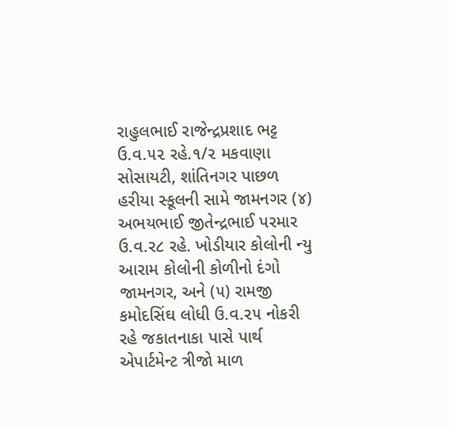રાહુલભાઈ રાજેન્દ્રપ્રશાદ ભટ્ટ ઉ.વ.૫૨ રહે.૧/૨ મકવાણા સોસાયટી, શાંતિનગર પાછળ હરીયા સ્કૂલની સામે જામનગર (૪) અભયભાઈ જીતેન્દ્રભાઈ પરમાર ઉ.વ.ર૮ રહે. ખોડીયાર કોલોની ન્યુ આરામ કોલોની કોળીનો દંગો જામનગર, અને (૫) રામજી કમોદસિંઘ લોધી ઉ.વ.૨૫ નોકરી રહે જકાતનાકા પાસે પાર્થ એપાર્ટમેન્ટ ત્રીજો માળ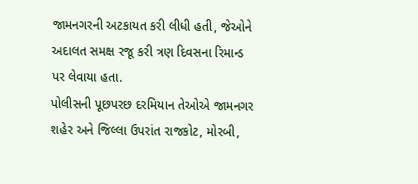જામનગરની અટકાયત કરી લીધી હતી, જેઓને અદાલત સમક્ષ રજૂ કરી ત્રણ દિવસના રિમાન્ડ પર લેવાયા હતા.
પોલીસની પૂછપરછ દરમિયાન તેઓએ જામનગર શહેર અને જિલ્લા ઉપરાંત રાજકોટ, મોરબી,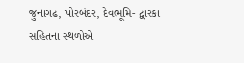જુનાગઢ, પોરબંદર, દેવભૂમિ- દ્વારકા સહિતના સ્થળોએ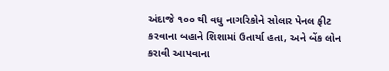અંદાજે ૧૦૦ થી વધુ નાગરિકોને સોલાર પેનલ ફીટ કરવાના બહાને શિશામાં ઉતાર્યા હતા, અને બેંક લોન કરાવી આપવાના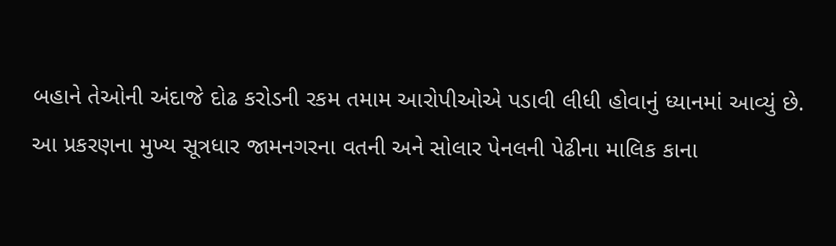બહાને તેઓની અંદાજે દોઢ કરોડની રકમ તમામ આરોપીઓએ પડાવી લીધી હોવાનું ધ્યાનમાં આવ્યું છે.
આ પ્રકરણના મુખ્ય સૂત્રધાર જામનગરના વતની અને સોલાર પેનલની પેઢીના માલિક કાના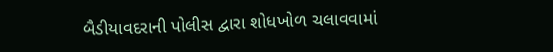બૈડીયાવદરાની પોલીસ દ્વારા શોધખોળ ચલાવવામાં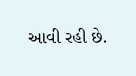આવી રહી છે.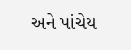અને પાંચેય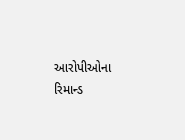આરોપીઓના રિમાન્ડ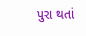પુરા થતાં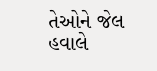તેઓને જેલ હવાલે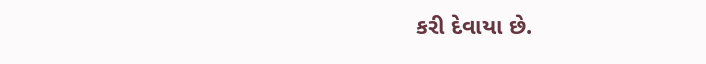કરી દેવાયા છે.